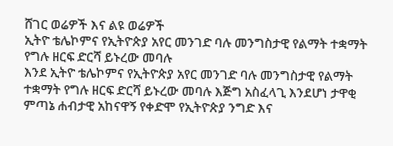ሸገር ወሬዎች እና ልዩ ወሬዎች
ኢትዮ ቴሌኮምና የኢትዮጵያ አየር መንገድ ባሉ መንግስታዊ የልማት ተቋማት የግሉ ዘርፍ ድርሻ ይኑረው መባሉ
እንደ ኢትዮ ቴሌኮምና የኢትዮጵያ አየር መንገድ ባሉ መንግስታዊ የልማት ተቋማት የግሉ ዘርፍ ድርሻ ይኑረው መባሉ እጅግ አስፈላጊ እንደሆነ ታዋቂ ምጣኔ ሐብታዊ አከናዋኝ የቀድሞ የኢትዮጵያ ንግድ እና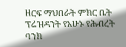ዘርፍ ማህበራት ምክር ቤት ፕሬዝዳንት የአሁኑ የሕብረት ባንክ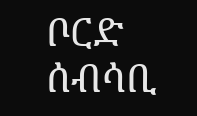ቦርድ ሰብሳቢ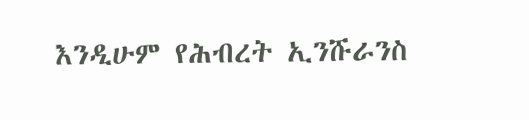እንዲሁም የሕብረት ኢንሹራንስ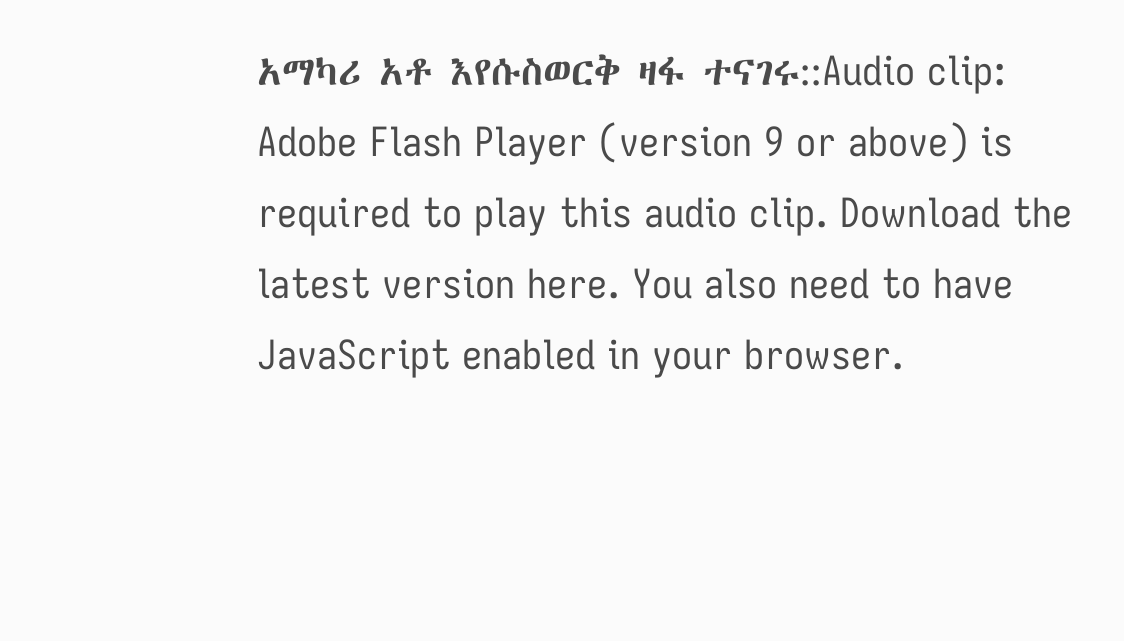አማካሪ አቶ እየሱስወርቅ ዛፋ ተናገሩ::Audio clip: Adobe Flash Player (version 9 or above) is required to play this audio clip. Download the latest version here. You also need to have JavaScript enabled in your browser.